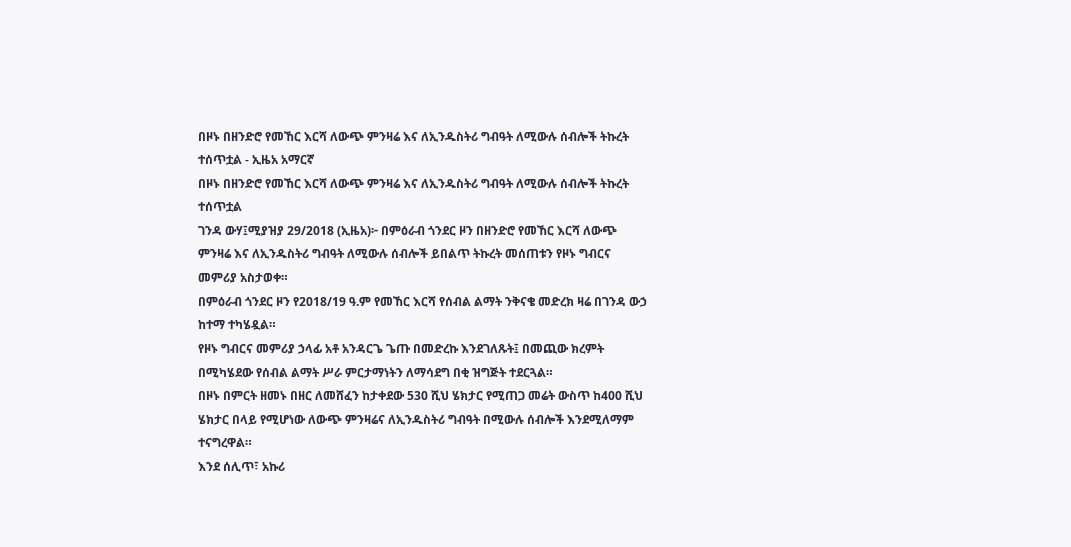በዞኑ በዘንድሮ የመኸር እርሻ ለውጭ ምንዛሬ እና ለኢንዱስትሪ ግብዓት ለሚውሉ ሰብሎች ትኩረት ተሰጥቷል - ኢዜአ አማርኛ
በዞኑ በዘንድሮ የመኸር እርሻ ለውጭ ምንዛሬ እና ለኢንዱስትሪ ግብዓት ለሚውሉ ሰብሎች ትኩረት ተሰጥቷል
ገንዳ ውሃ፤ሚያዝያ 29/2018 (ኢዜአ)፦ በምዕራብ ጎንደር ዞን በዘንድሮ የመኸር እርሻ ለውጭ ምንዛሬ እና ለኢንዱስትሪ ግብዓት ለሚውሉ ሰብሎች ይበልጥ ትኩረት መሰጠቱን የዞኑ ግብርና መምሪያ አስታወቀ።
በምዕራብ ጎንደር ዞን የ2018/19 ዓ.ም የመኸር እርሻ የሰብል ልማት ንቅናቄ መድረክ ዛሬ በገንዳ ውኃ ከተማ ተካሄዷል።
የዞኑ ግብርና መምሪያ ኃላፊ አቶ አንዳርጌ ጌጡ በመድረኩ እንደገለጹት፤ በመጪው ክረምት በሚካሄደው የሰብል ልማት ሥራ ምርታማነትን ለማሳደግ በቂ ዝግጅት ተደርጓል።
በዞኑ በምርት ዘመኑ በዘር ለመሸፈን ከታቀደው 530 ሺህ ሄክታር የሚጠጋ መሬት ውስጥ ከ400 ሺህ ሄክታር በላይ የሚሆነው ለውጭ ምንዛሬና ለኢንዱስትሪ ግብዓት በሚውሉ ሰብሎች እንደሚለማም ተናግረዋል።
እንደ ሰሊጥ፣ አኩሪ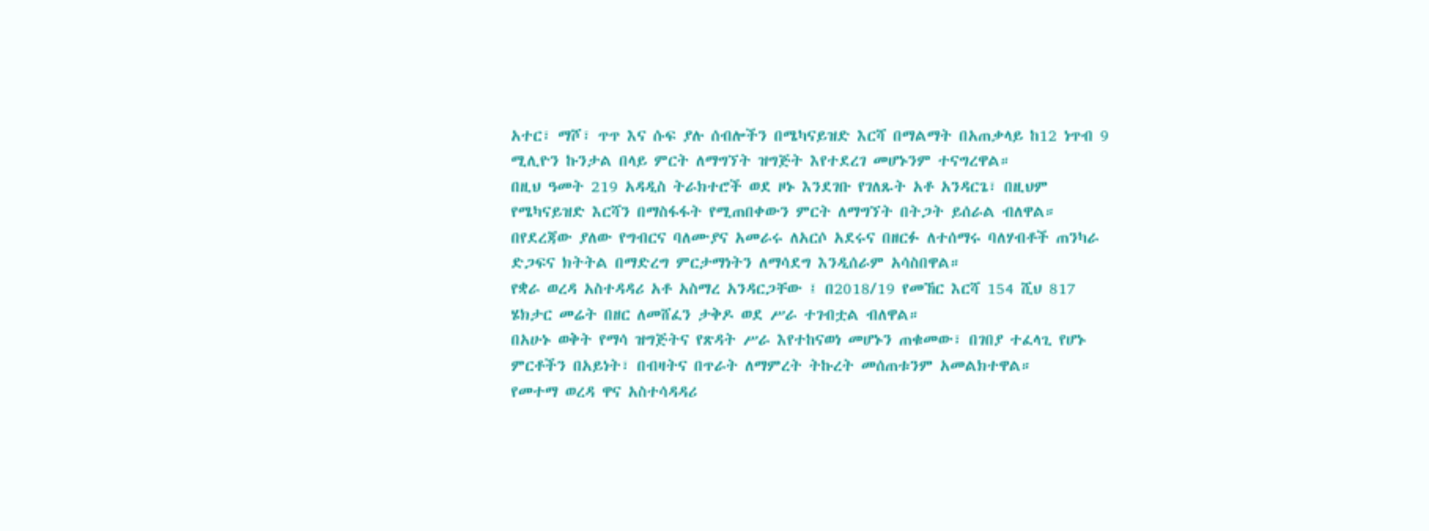አተር፣ ማሾ፣ ጥጥ እና ሱፍ ያሉ ሰብሎችን በሜካናይዝድ እርሻ በማልማት በአጠቃላይ ከ12 ነጥብ 9 ሚሊዮን ኩንታል በላይ ምርት ለማግኘት ዝግጅት እየተደረገ መሆኑንም ተናግረዋል።
በዚህ ዓመት 219 አዳዲስ ትራክተሮች ወደ ዞኑ እንደገቡ የገለጹት አቶ አንዳርጌ፣ በዚህም የሜካናይዝድ እርሻን በማስፋፋት የሚጠበቀውን ምርት ለማግኘት በትጋት ይሰራል ብለዋል።
በየደረጃው ያለው የግብርና ባለሙያና አመራሩ ለአርሶ አደሩና በዘርፉ ለተሰማሩ ባለሃብቶች ጠንካራ ድጋፍና ክትትል በማድረግ ምርታማነትን ለማሳደግ እንዲሰራም አሳስበዋል።
የቋራ ወረዳ አስተዳዳሪ አቶ አስማረ አንዳርጋቸው ፤ በ2018/19 የመኸር እርሻ 154 ሺህ 817 ሄክታር መሬት በዘር ለመሸፈን ታቅዶ ወደ ሥራ ተገብቷል ብለዋል።
በአሁኑ ወቅት የማሳ ዝግጅትና የጽዳት ሥራ እየተከናወነ መሆኑን ጠቁመው፣ በገበያ ተፈላጊ የሆኑ ምርቶችን በአይነት፣ በብዛትና በጥራት ለማምረት ትኩረት መሰጠቱንም አመልክተዋል።
የመተማ ወረዳ ዋና አስተሳዳዳሪ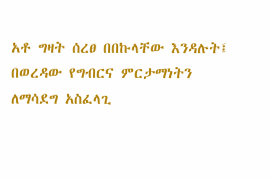አቶ ግዛት ሰረፀ በበኩላቸው እንዳሉት፤ በወረዳው የግብርና ምርታማነትን ለማሳደግ አስፈላጊ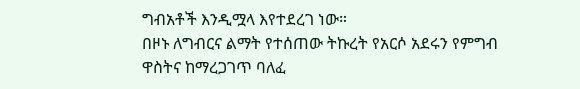ግብአቶች እንዲሟላ እየተደረገ ነው።
በዞኑ ለግብርና ልማት የተሰጠው ትኩረት የአርሶ አደሩን የምግብ ዋስትና ከማረጋገጥ ባለፈ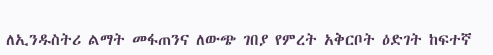ለኢንዱስትሪ ልማት መፋጠንና ለውጭ ገበያ የምረት አቅርቦት ዕድገት ከፍተኛ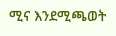ሚና እንደሚጫወት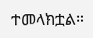ተመላክቷል።